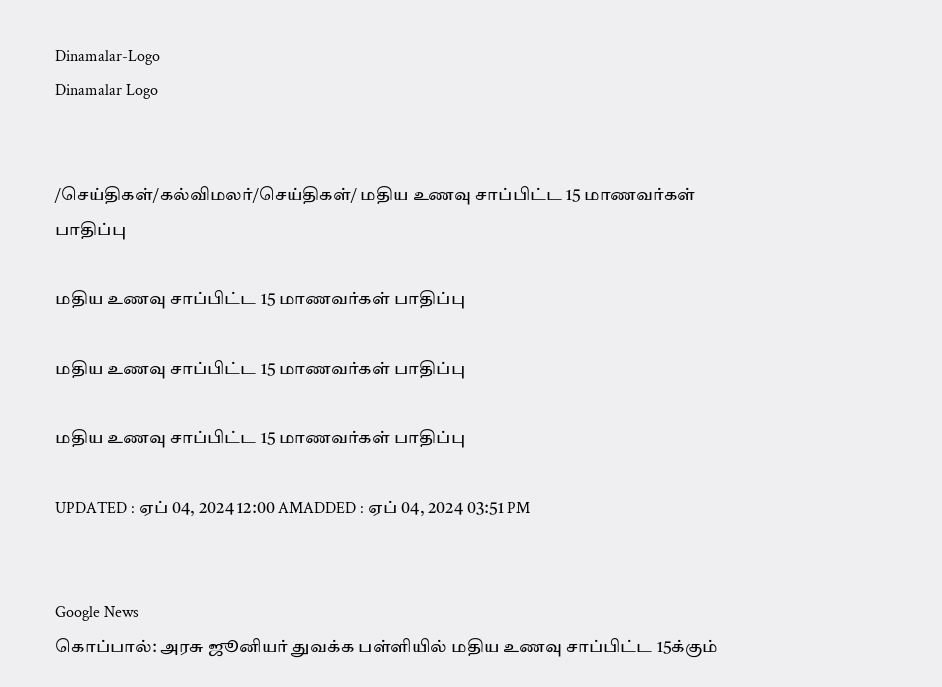Dinamalar-Logo
Dinamalar Logo


/செய்திகள்/கல்விமலர்/செய்திகள்/ மதிய உணவு சாப்பிட்ட 15 மாணவர்கள் பாதிப்பு

மதிய உணவு சாப்பிட்ட 15 மாணவர்கள் பாதிப்பு

மதிய உணவு சாப்பிட்ட 15 மாணவர்கள் பாதிப்பு

மதிய உணவு சாப்பிட்ட 15 மாணவர்கள் பாதிப்பு

UPDATED : ஏப் 04, 2024 12:00 AMADDED : ஏப் 04, 2024 03:51 PM


Google News
கொப்பால்: அரசு ஜூனியர் துவக்க பள்ளியில் மதிய உணவு சாப்பிட்ட 15க்கும்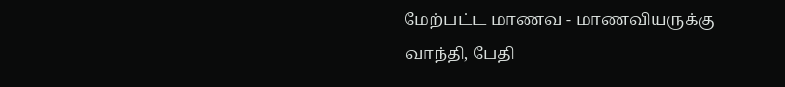மேற்பட்ட மாணவ - மாணவியருக்கு வாந்தி, பேதி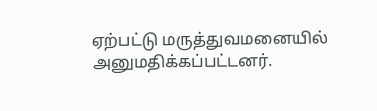ஏற்பட்டு மருத்துவமனையில் அனுமதிக்கப்பட்டனர்.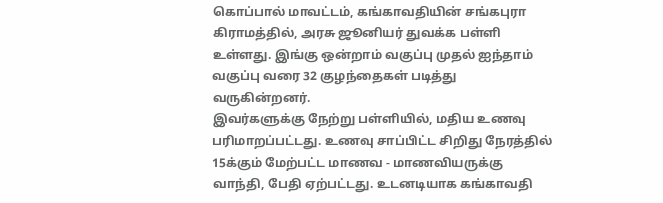கொப்பால் மாவட்டம், கங்காவதியின் சங்கபுரா கிராமத்தில், அரசு ஜூனியர் துவக்க பள்ளி உள்ளது. இங்கு ஒன்றாம் வகுப்பு முதல் ஐந்தாம் வகுப்பு வரை 32 குழந்தைகள் படித்து வருகின்றனர்.
இவர்களுக்கு நேற்று பள்ளியில், மதிய உணவு பரிமாறப்பட்டது. உணவு சாப்பிட்ட சிறிது நேரத்தில் 15க்கும் மேற்பட்ட மாணவ - மாணவியருக்கு வாந்தி, பேதி ஏற்பட்டது. உடனடியாக கங்காவதி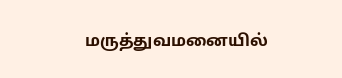மருத்துவமனையில்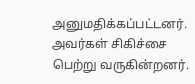அனுமதிக்கப்பட்டனர். அவர்கள் சிகிச்சை பெற்று வருகின்றனர்.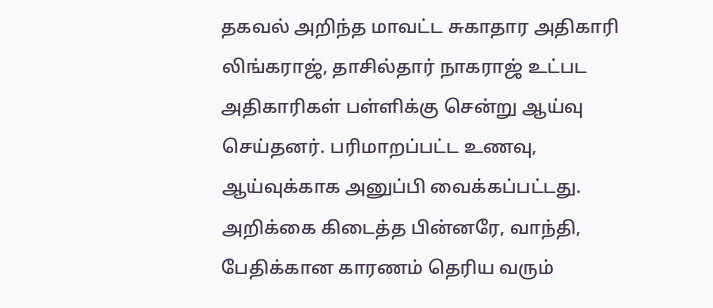தகவல் அறிந்த மாவட்ட சுகாதார அதிகாரி லிங்கராஜ், தாசில்தார் நாகராஜ் உட்பட அதிகாரிகள் பள்ளிக்கு சென்று ஆய்வு செய்தனர். பரிமாறப்பட்ட உணவு, ஆய்வுக்காக அனுப்பி வைக்கப்பட்டது. அறிக்கை கிடைத்த பின்னரே, வாந்தி, பேதிக்கான காரணம் தெரிய வரும்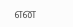என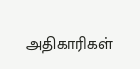அதிகாரிகள்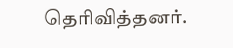தெரிவித்தனர்.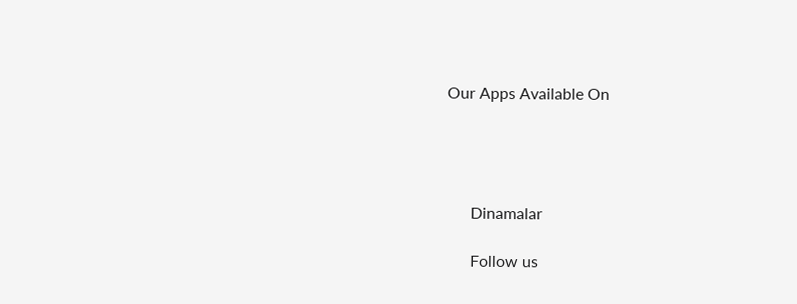Our Apps Available On




      Dinamalar

      Follow us